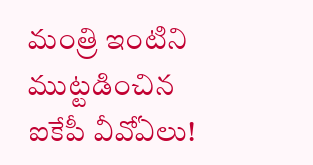మంత్రి ఇంటిని ముట్ట‌డించిన ఐకేపీ వీవోఏలు!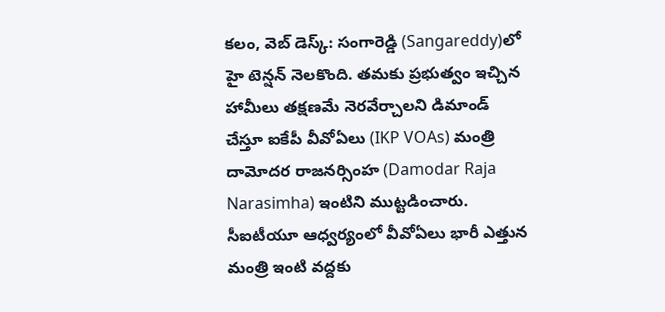క‌లం, వెబ్ డెస్క్‌: సంగారెడ్డి (Sangareddy)లో హై టెన్ష‌న్ నెల‌కొంది. త‌మ‌కు ప్ర‌భుత్వం ఇచ్చిన హామీలు త‌క్ష‌ణ‌మే నెర‌వేర్చాల‌ని డిమాండ్ చేస్తూ ఐకేపీ వీవోఏలు (IKP VOAs) మంత్రి దామోద‌ర రాజ‌న‌ర్సింహ (Damodar Raja Narasimha) ఇంటిని ముట్ట‌డించారు. సీఐటీయూ ఆధ్వ‌ర్యంలో వీవోఏలు భారీ ఎత్తున మంత్రి ఇంటి వ‌ద్ద‌కు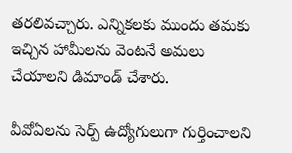త‌ర‌లివ‌చ్చారు. ఎన్నిక‌ల‌కు ముందు త‌మ‌కు ఇచ్చిన హామీలను వెంటనే అమలు చేయాలని డిమాండ్ చేశారు.

వీవోఏల‌ను సెర్ప్ ఉద్యోగులుగా గుర్తించాల‌ని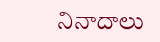నినాదాలు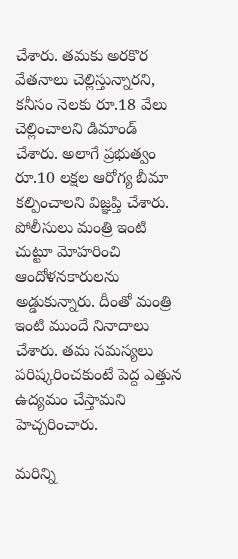చేశారు. త‌మ‌కు అర‌కొర వేత‌నాలు చెల్లిస్తున్నార‌ని, క‌నీసం నెల‌కు రూ.18 వేలు చెల్లించాల‌ని డిమాండ్ చేశారు. అలాగే ప్ర‌భుత్వం రూ.10 లక్షల ఆరోగ్య బీమా కల్పించాలని విజ్ఞప్తి చేశారు. పోలీసులు మంత్రి ఇంటి చుట్టూ మోహ‌రించి ఆందోళ‌న‌కారుల‌ను అడ్డుకున్నారు. దీంతో మంత్రి ఇంటి ముందే నినాదాలు చేశారు. త‌మ‌ సమస్యలు పరిష్కరించకుంటే పెద్ద ఎత్తున ఉద్యమం చేస్తామని హెచ్చరించారు.

మ‌రిన్ని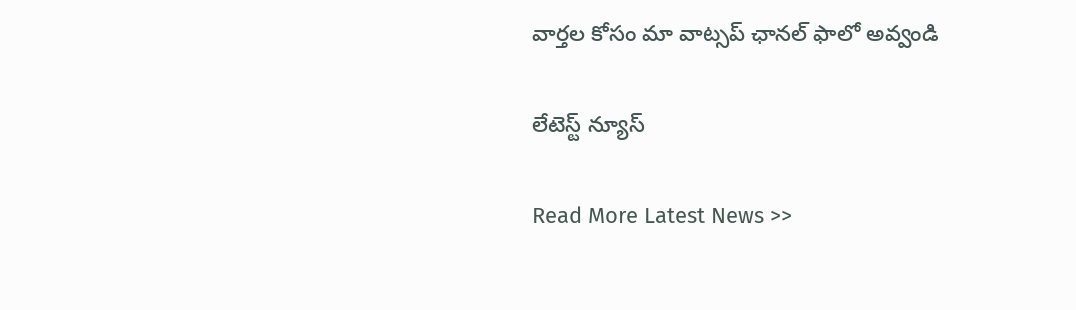వార్త‌ల కోసం మా వాట్స‌ప్ ఛాన‌ల్ ఫాలో అవ్వండి

లేటెస్ట్ న్యూస్‌

Read More Latest News >>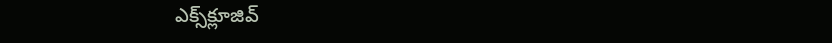ఎక్స్‌క్లూజివ్‌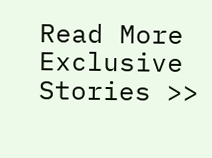Read More Exclusive Stories >>